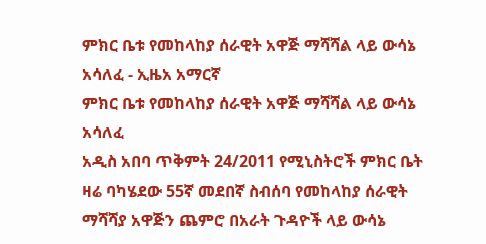ምክር ቤቱ የመከላከያ ሰራዊት አዋጅ ማሻሻል ላይ ውሳኔ አሳለፈ - ኢዜአ አማርኛ
ምክር ቤቱ የመከላከያ ሰራዊት አዋጅ ማሻሻል ላይ ውሳኔ አሳለፈ
አዲስ አበባ ጥቅምት 24/2011 የሚኒስትሮች ምክር ቤት ዛሬ ባካሄደው 55ኛ መደበኛ ስብሰባ የመከላከያ ሰራዊት ማሻሻያ አዋጅን ጨምሮ በአራት ጉዳዮች ላይ ውሳኔ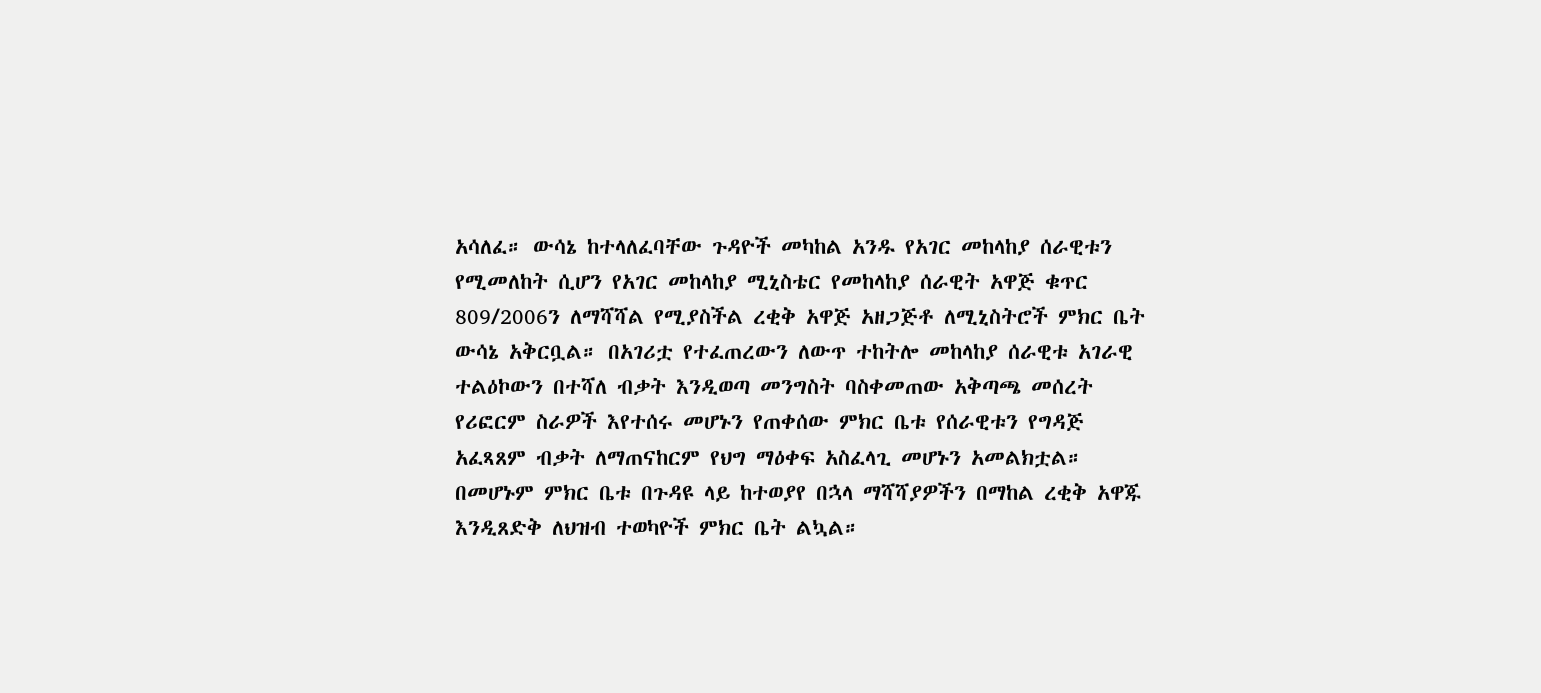አሳለፈ። ውሳኔ ከተላለፈባቸው ጉዳዮች መካከል አንዱ የአገር መከላከያ ሰራዊቱን የሚመለከት ሲሆን የአገር መከላከያ ሚኒስቴር የመከላከያ ሰራዊት አዋጅ ቁጥር 809/2006ን ለማሻሻል የሚያስችል ረቂቅ አዋጅ አዘጋጅቶ ለሚኒስትሮች ምክር ቤት ውሳኔ አቅርቧል። በአገሪቷ የተፈጠረውን ለውጥ ተከትሎ መከላከያ ሰራዊቱ አገራዊ ተልዕኮውን በተሻለ ብቃት እንዲወጣ መንግስት ባስቀመጠው አቅጣጫ መሰረት የሪፎርም ስራዎች እየተሰሩ መሆኑን የጠቀሰው ምክር ቤቱ የሰራዊቱን የግዳጅ አፈጻጸም ብቃት ለማጠናከርም የህግ ማዕቀፍ አስፈላጊ መሆኑን አመልክቷል። በመሆኑም ምክር ቤቱ በጉዳዩ ላይ ከተወያየ በኋላ ማሻሻያዎችን በማከል ረቂቅ አዋጁ እንዲጸድቅ ለህዝብ ተወካዮች ምክር ቤት ልኳል።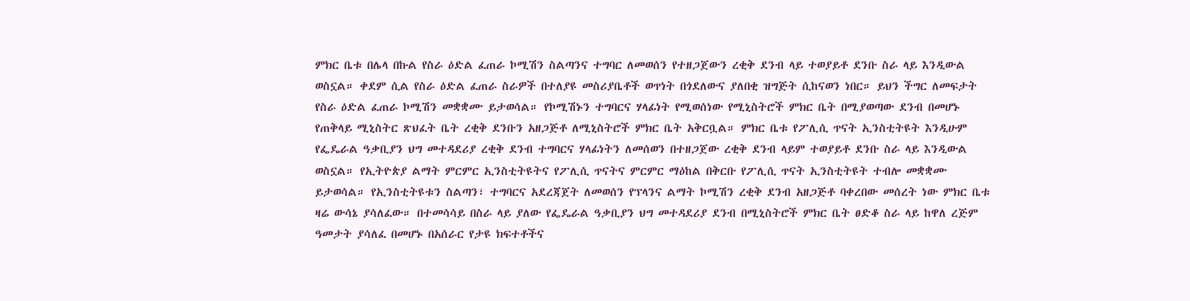ምክር ቤቱ በሌላ በኩል የስራ ዕድል ፈጠራ ኮሚሽን ስልጣንና ተግባር ለመወሰን የተዘጋጀውን ረቂቅ ደንብ ላይ ተወያይቶ ደንቡ ስራ ላይ እንዲውል ወስኗል። ቀደም ሲል የስራ ዕድል ፈጠራ ስራዎች በተለያዩ መስሪያቤቶች ወጥነት በጎደለውና ያለበቂ ዝግጅት ሲከናወን ነበር። ይህን ችግር ለመፍታት የስራ ዕድል ፈጠራ ኮሚሽን መቋቋሙ ይታወሳል። የኮሚሽኑን ተግባርና ሃላፊነት የሚወሰነው የሚኒስትሮች ምክር ቤት በሚያወጣው ደንብ በመሆኑ የጠቅላይ ሚኒስትር ጽህፈት ቤት ረቂቅ ደንቡን አዘጋጅቶ ለሚኒስትሮች ምክር ቤት አቅርቧል። ምክር ቤቱ የፖሊሲ ጥናት ኢንስቲትዩት እንዲሁም የፌዴራል ዓቃቢያን ህግ መተዳደሪያ ረቂቅ ደንብ ተግባርና ሃላፊነትን ለመሰወን በተዘጋጀው ረቂቅ ደንብ ላይም ተወያይቶ ደንቡ ስራ ላይ እንዲውል ወስኗል። የኢትዮጵያ ልማት ምርምር ኢንስቲትዩትና የፖሊሲ ጥናትና ምርምር ማዕከል በቅርቡ የፖሊሲ ጥናት ኢንስቲትዩት ተብሎ መቋቋሙ ይታወሳል። የኢንስቲትዩቱን ስልጣን፣ ተግባርና አደረጃጀት ለመወሰን የፕላንና ልማት ኮሚሽን ረቂቅ ደንብ አዘጋጅቶ ባቀረበው መሰረት ነው ምክር ቤቱ ዛሬ ውሳኔ ያሳለፈው። በተመሳሳይ በስራ ላይ ያለው የፌዴራል ዓቃቢያን ህግ መተዳደሪያ ደንብ በሚኒስትሮች ምክር ቤት ፀድቆ ስራ ላይ ከዋለ ረጅም ዓመታት ያሳለፈ በመሆኑ በአሰራር የታዩ ክፍተቶችና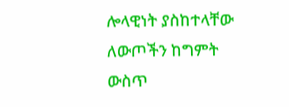ሎላዊነት ያስከተላቸው ለውጦችን ከግምት ውስጥ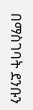በማስገባት ደንቡን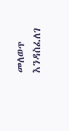መለወጥ እንዳስፈለገ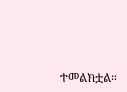ተመልክቷል።